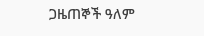ጋዜጠኞች ዓለም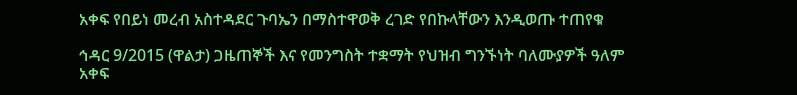አቀፍ የበይነ መረብ አስተዳደር ጉባኤን በማስተዋወቅ ረገድ የበኩላቸውን እንዲወጡ ተጠየቁ

ኅዳር 9/2015 (ዋልታ) ጋዜጠኞች እና የመንግስት ተቋማት የህዝብ ግንኙነት ባለሙያዎች ዓለም አቀፍ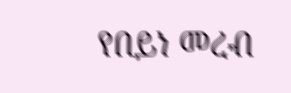የበይነ መረብ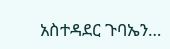አስተዳደር ጉባኤን…